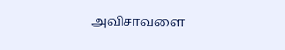அவிசாவளை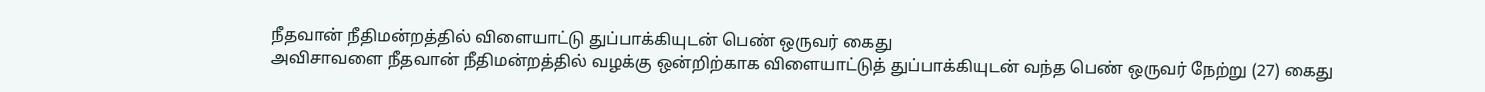நீதவான் நீதிமன்றத்தில் விளையாட்டு துப்பாக்கியுடன் பெண் ஒருவர் கைது
அவிசாவளை நீதவான் நீதிமன்றத்தில் வழக்கு ஒன்றிற்காக விளையாட்டுத் துப்பாக்கியுடன் வந்த பெண் ஒருவர் நேற்று (27) கைது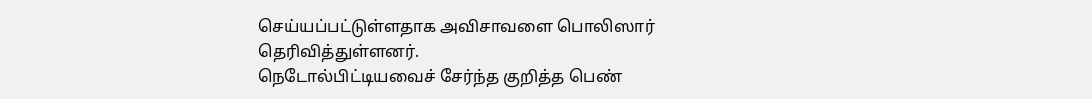செய்யப்பட்டுள்ளதாக அவிசாவளை பொலிஸார் தெரிவித்துள்ளனர்.
நெடோல்பிட்டியவைச் சேர்ந்த குறித்த பெண்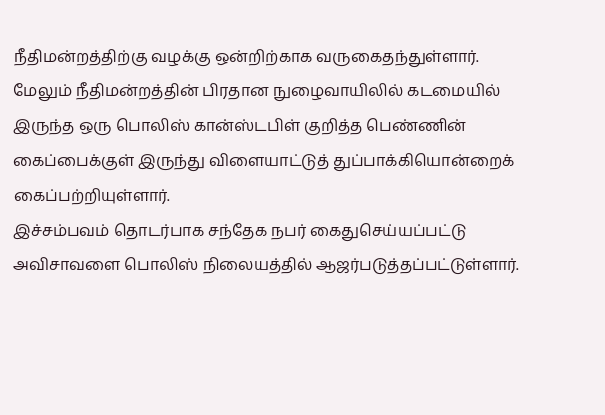நீதிமன்றத்திற்கு வழக்கு ஒன்றிற்காக வருகைதந்துள்ளார்.
மேலும் நீதிமன்றத்தின் பிரதான நுழைவாயிலில் கடமையில் இருந்த ஒரு பொலிஸ் கான்ஸ்டபிள் குறித்த பெண்ணின் கைப்பைக்குள் இருந்து விளையாட்டுத் துப்பாக்கியொன்றைக் கைப்பற்றியுள்ளார்.
இச்சம்பவம் தொடர்பாக சந்தேக நபர் கைதுசெய்யப்பட்டு அவிசாவளை பொலிஸ் நிலையத்தில் ஆஜர்படுத்தப்பட்டுள்ளார்.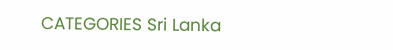CATEGORIES Sri Lanka